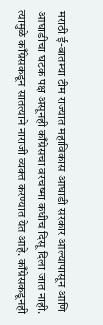मराठी ई-बातम्या टीम राज्यात महाविकास आघाडी सरकार आल्यापासून आणि आघाडीचा घटक पक्ष असूनही काँग्रेसचा वरचष्मा कधीच दिसू दिला जात नाही. त्यामुळे काँग्रेसकडून सातत्याने नाराजी व्यक्त करण्यात येत आहे. काँग्रेसकडूनही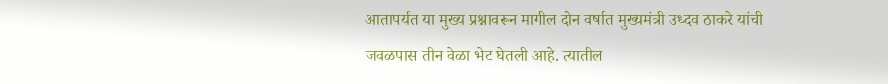आतापर्यत या मुख्य प्रश्नावरून मागील दोन वर्षात मुख्यमंत्री उध्दव ठाकरे यांची जवळपास तीन वेळा भेट घेतली आहे. त्यातील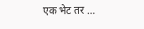एक भेट तर …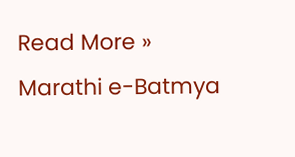Read More »
Marathi e-Batmya